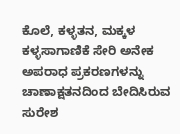ಕೊಲೆ, ಕಳ್ಳತನ, ಮಕ್ಕಳ ಕಳ್ಳಸಾಗಾಣಿಕೆ ಸೇರಿ ಅನೇಕ ಅಪರಾಧ ಪ್ರಕರಣಗಳನ್ನು ಚಾಣಾಕ್ಷತನದಿಂದ ಬೇದಿಸಿರುವ ಸುರೇಶ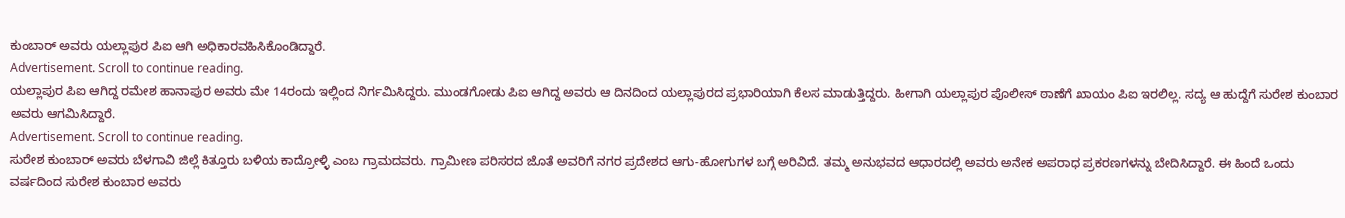ಕುಂಬಾರ್ ಅವರು ಯಲ್ಲಾಪುರ ಪಿಐ ಆಗಿ ಅಧಿಕಾರವಹಿಸಿಕೊಂಡಿದ್ದಾರೆ.
Advertisement. Scroll to continue reading.
ಯಲ್ಲಾಪುರ ಪಿಐ ಆಗಿದ್ದ ರಮೇಶ ಹಾನಾಪುರ ಅವರು ಮೇ 14ರಂದು ಇಲ್ಲಿಂದ ನಿರ್ಗಮಿಸಿದ್ದರು. ಮುಂಡಗೋಡು ಪಿಐ ಆಗಿದ್ದ ಅವರು ಆ ದಿನದಿಂದ ಯಲ್ಲಾಪುರದ ಪ್ರಭಾರಿಯಾಗಿ ಕೆಲಸ ಮಾಡುತ್ತಿದ್ದರು. ಹೀಗಾಗಿ ಯಲ್ಲಾಪುರ ಪೊಲೀಸ್ ಠಾಣೆಗೆ ಖಾಯಂ ಪಿಐ ಇರಲಿಲ್ಲ. ಸದ್ಯ ಆ ಹುದ್ದೆಗೆ ಸುರೇಶ ಕುಂಬಾರ ಅವರು ಆಗಮಿಸಿದ್ದಾರೆ.
Advertisement. Scroll to continue reading.
ಸುರೇಶ ಕುಂಬಾರ್ ಅವರು ಬೆಳಗಾವಿ ಜಿಲ್ಲೆ ಕಿತ್ತೂರು ಬಳಿಯ ಕಾದ್ರೋಳ್ಳಿ ಎಂಬ ಗ್ರಾಮದವರು. ಗ್ರಾಮೀಣ ಪರಿಸರದ ಜೊತೆ ಅವರಿಗೆ ನಗರ ಪ್ರದೇಶದ ಆಗು-ಹೋಗುಗಳ ಬಗ್ಗೆ ಅರಿವಿದೆ. ತಮ್ಮ ಅನುಭವದ ಆಧಾರದಲ್ಲಿ ಅವರು ಅನೇಕ ಅಪರಾಧ ಪ್ರಕರಣಗಳನ್ನು ಬೇದಿಸಿದ್ದಾರೆ. ಈ ಹಿಂದೆ ಒಂದು ವರ್ಷದಿಂದ ಸುರೇಶ ಕುಂಬಾರ ಅವರು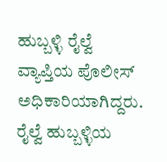ಹುಬ್ಬಳ್ಳಿ ರೈಲ್ವೆ ವ್ಯಾಪ್ತಿಯ ಪೊಲೀಸ್ ಅಧಿಕಾರಿಯಾಗಿದ್ದರು. ರೈಲ್ವೆ ಹುಬ್ಬಳ್ಳಿಯ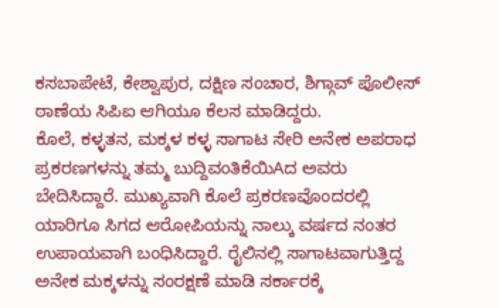ಕಸಬಾಪೇಟೆ, ಕೇಶ್ವಾಪುರ, ದಕ್ಷಿಣ ಸಂಚಾರ, ಶಿಗ್ಗಾವ್ ಪೊಲೀಸ್ ಠಾಣೆಯ ಸಿಪಿಐ ಆಗಿಯೂ ಕೆಲಸ ಮಾಡಿದ್ದರು.
ಕೊಲೆ, ಕಳ್ಳತನ, ಮಕ್ಕಳ ಕಳ್ಳ ಸಾಗಾಟ ಸೇರಿ ಅನೇಕ ಅಪರಾಧ ಪ್ರಕರಣಗಳನ್ನು ತಮ್ಮ ಬುದ್ದಿವಂತಿಕೆಯಿAದ ಅವರು ಬೇದಿಸಿದ್ದಾರೆ. ಮುಖ್ಯವಾಗಿ ಕೊಲೆ ಪ್ರಕರಣವೊಂದರಲ್ಲಿ ಯಾರಿಗೂ ಸಿಗದ ಆರೋಪಿಯನ್ನು ನಾಲ್ಕು ವರ್ಷದ ನಂತರ ಉಪಾಯವಾಗಿ ಬಂಧಿಸಿದ್ದಾರೆ. ರೈಲಿನಲ್ಲಿ ಸಾಗಾಟವಾಗುತ್ತಿದ್ದ ಅನೇಕ ಮಕ್ಕಳನ್ನು ಸಂರಕ್ಷಣೆ ಮಾಡಿ ಸರ್ಕಾರಕ್ಕೆ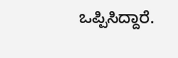ಒಪ್ಪಿಸಿದ್ದಾರೆ.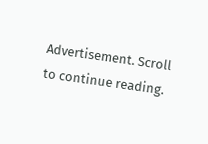Advertisement. Scroll to continue reading.